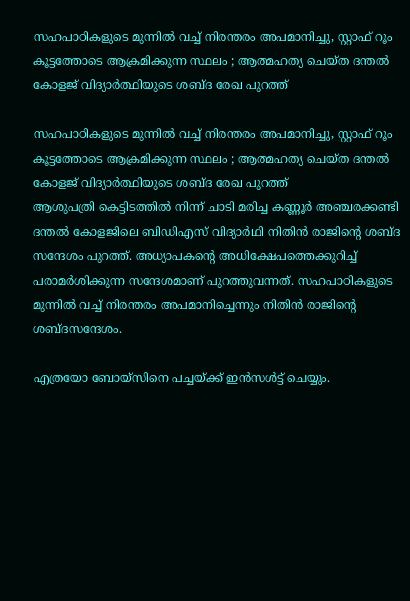സഹപാഠികളുടെ മുന്നില്‍ വച്ച് നിരന്തരം അപമാനിച്ചു, സ്റ്റാഫ് റൂം കൂട്ടത്തോടെ ആക്രമിക്കുന്ന സ്ഥലം ; ആത്മഹത്യ ചെയ്ത ദന്തല്‍ കോളജ് വിദ്യാര്‍ത്ഥിയുടെ ശബ്ദ രേഖ പുറത്ത്

സഹപാഠികളുടെ മുന്നില്‍ വച്ച് നിരന്തരം അപമാനിച്ചു, സ്റ്റാഫ് റൂം കൂട്ടത്തോടെ ആക്രമിക്കുന്ന സ്ഥലം ; ആത്മഹത്യ ചെയ്ത ദന്തല്‍ കോളജ് വിദ്യാര്‍ത്ഥിയുടെ ശബ്ദ രേഖ പുറത്ത്
ആശുപത്രി കെട്ടിടത്തില്‍ നിന്ന് ചാടി മരിച്ച കണ്ണൂര്‍ അഞ്ചരക്കണ്ടി ദന്തല്‍ കോളജിലെ ബിഡിഎസ് വിദ്യാര്‍ഥി നിതിന്‍ രാജിന്റെ ശബ്ദ സന്ദേശം പുറത്ത്. അധ്യാപകന്റെ അധിക്ഷേപത്തെക്കുറിച്ച് പരാമര്‍ശിക്കുന്ന സന്ദേശമാണ് പുറത്തുവന്നത്. സഹപാഠികളുടെ മുന്നില്‍ വച്ച് നിരന്തരം അപമാനിച്ചെന്നും നിതിന്‍ രാജിന്റെ ശബ്ദസന്ദേശം.

എത്രയോ ബോയ്സിനെ പച്ചയ്ക്ക് ഇന്‍സള്‍ട്ട് ചെയ്യും.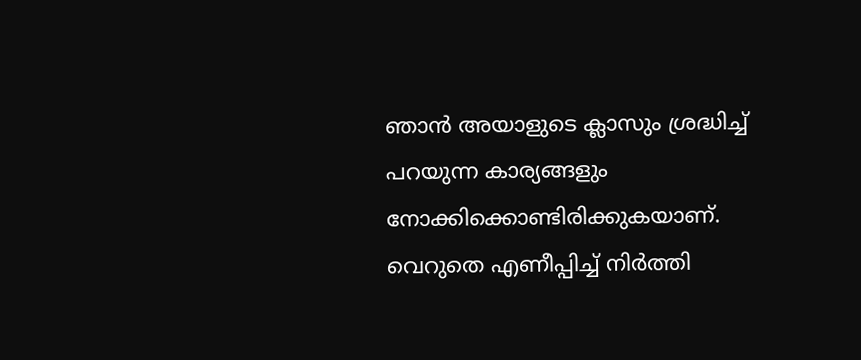ഞാന്‍ അയാളുടെ ക്ലാസും ശ്രദ്ധിച്ച് പറയുന്ന കാര്യങ്ങളും നോക്കിക്കൊണ്ടിരിക്കുകയാണ്. വെറുതെ എണീപ്പിച്ച് നിര്‍ത്തി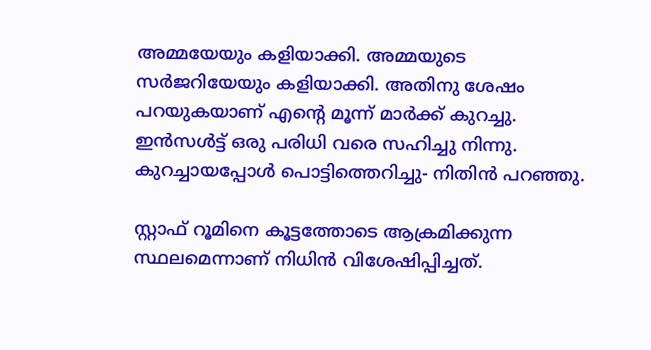അമ്മയേയും കളിയാക്കി. അമ്മയുടെ സര്‍ജറിയേയും കളിയാക്കി. അതിനു ശേഷം പറയുകയാണ് എന്റെ മൂന്ന് മാര്‍ക്ക് കുറച്ചു. ഇന്‍സള്‍ട്ട് ഒരു പരിധി വരെ സഹിച്ചു നിന്നു. കുറച്ചായപ്പോള്‍ പൊട്ടിത്തെറിച്ചു- നിതിന്‍ പറഞ്ഞു.

സ്റ്റാഫ് റൂമിനെ കൂട്ടത്തോടെ ആക്രമിക്കുന്ന സ്ഥലമെന്നാണ് നിധിന്‍ വിശേഷിപ്പിച്ചത്.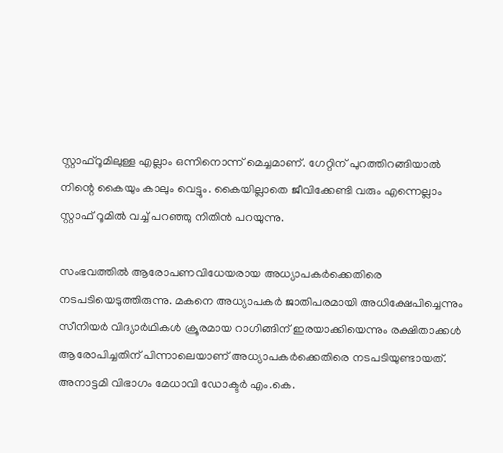സ്റ്റാഫ്റൂമിലുള്ള എല്ലാം ഒന്നിനൊന്ന് മെച്ചമാണ്. ഗേറ്റിന് പുറത്തിറങ്ങിയാല്‍ നിന്റെ കൈയും കാലും വെട്ടും. കൈയില്ലാതെ ജീവിക്കേണ്ടി വരും എന്നെല്ലാം സ്റ്റാഫ് റൂമില്‍ വച്ച് പറഞ്ഞു നിതിന്‍ പറയുന്നു.

സംഭവത്തില്‍ ആരോപണവിധേയരായ അധ്യാപകര്‍ക്കെതിരെ നടപടിയെടുത്തിരുന്നു. മകനെ അധ്യാപകര്‍ ജാതിപരമായി അധിക്ഷേപിച്ചെന്നും സീനിയര്‍ വിദ്യാര്‍ഥികള്‍ ക്രൂരമായ റാഗിങ്ങിന് ഇരയാക്കിയെന്നും രക്ഷിതാക്കള്‍ ആരോപിച്ചതിന് പിന്നാലെയാണ് അധ്യാപകര്‍ക്കെതിരെ നടപടിയുണ്ടായത്. അനാട്ടമി വിഭാഗം മേധാവി ഡോക്ടര്‍ എം.കെ.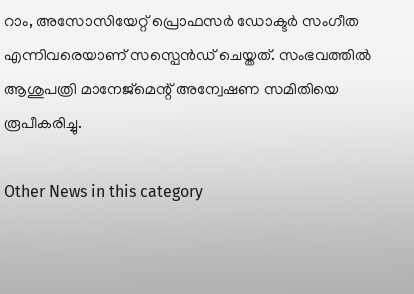റാം, അസോസിയേറ്റ് പ്രൊഫസര്‍ ഡോക്ടര്‍ സംഗീത എന്നിവരെയാണ് സസ്പെന്‍ഡ് ചെയ്തത്. സംഭവത്തില്‍ ആശുപത്രി മാനേജ്‌മെന്റ് അന്വേഷണ സമിതിയെ രൂപീകരിച്ചു.

Other News in this category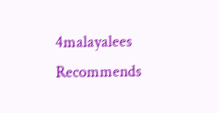4malayalees Recommends